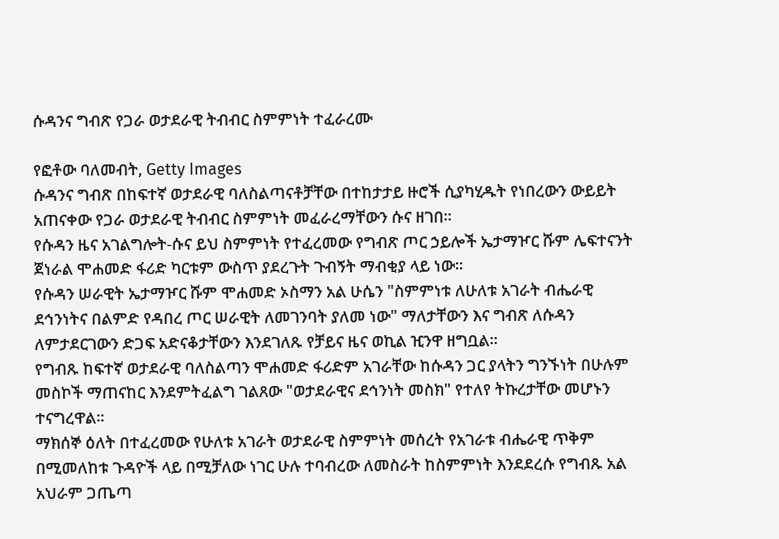ሱዳንና ግብጽ የጋራ ወታደራዊ ትብብር ስምምነት ተፈራረሙ

የፎቶው ባለመብት, Getty Images
ሱዳንና ግብጽ በከፍተኛ ወታደራዊ ባለስልጣናቶቻቸው በተከታታይ ዙሮች ሲያካሂዱት የነበረውን ውይይት አጠናቀው የጋራ ወታደራዊ ትብብር ስምምነት መፈራረማቸውን ሱና ዘገበ።
የሱዳን ዜና አገልግሎት-ሱና ይህ ስምምነት የተፈረመው የግብጽ ጦር ኃይሎች ኤታማዦር ሹም ሌፍተናንት ጀነራል ሞሐመድ ፋሪድ ካርቱም ውስጥ ያደረጉት ጉብኝት ማብቂያ ላይ ነው።
የሱዳን ሠራዊት ኤታማዦር ሹም ሞሐመድ ኦስማን አል ሁሴን "ስምምነቱ ለሁለቱ አገራት ብሔራዊ ደኅንነትና በልምድ የዳበረ ጦር ሠራዊት ለመገንባት ያለመ ነው" ማለታቸውን እና ግብጽ ለሱዳን ለምታደርገውን ድጋፍ አድናቆታቸውን እንደገለጹ የቻይና ዜና ወኪል ዢንዋ ዘግቧል።
የግብጹ ከፍተኛ ወታደራዊ ባለስልጣን ሞሐመድ ፋሪድም አገራቸው ከሱዳን ጋር ያላትን ግንኙነት በሁሉም መስኮች ማጠናከር እንደምትፈልግ ገልጸው "ወታደራዊና ደኅንነት መስክ" የተለየ ትኩረታቸው መሆኑን ተናግረዋል።
ማክሰኞ ዕለት በተፈረመው የሁለቱ አገራት ወታደራዊ ስምምነት መሰረት የአገራቱ ብሔራዊ ጥቅም በሚመለከቱ ጉዳዮች ላይ በሚቻለው ነገር ሁሉ ተባብረው ለመስራት ከስምምነት እንደደረሱ የግብጹ አል አህራም ጋጤጣ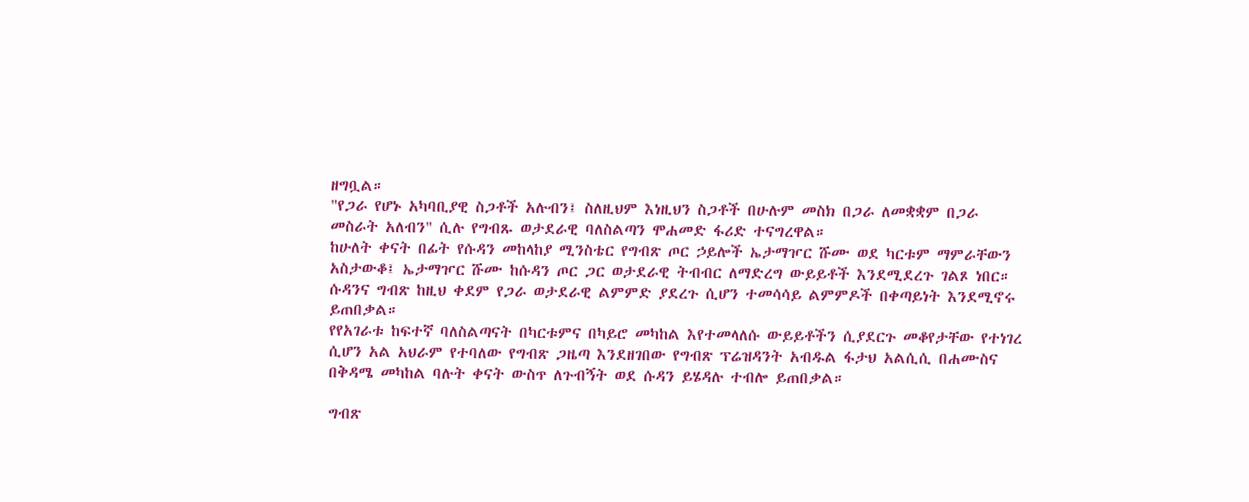ዘግቧል።
"የጋራ የሆኑ አካባቢያዊ ስጋቶች አሉብን፤ ስለዚህም እነዚህን ስጋቶች በሁሉም መስክ በጋራ ለመቋቋም በጋራ መስራት አለብን" ሲሉ የግብጹ ወታደራዊ ባለስልጣን ሞሐመድ ፋሪድ ተናግረዋል።
ከሁለት ቀናት በፊት የሱዳን መከላከያ ሚንስቴር የግብጽ ጦር ኃይሎች ኤታማዦር ሹሙ ወደ ካርቱም ማምራቸውን አስታውቆ፤ ኤታማዦር ሹሙ ከሱዳን ጦር ጋር ወታደራዊ ትብብር ለማድረግ ውይይቶች እንደሚደረጉ ገልጾ ነበር።
ሱዳንና ግብጽ ከዚህ ቀደም የጋራ ወታደራዊ ልምምድ ያደረጉ ሲሆን ተመሳሳይ ልምምዶች በቀጣይነት እንደሚኖሩ ይጠበቃል።
የየአገራቱ ከፍተኛ ባለስልጣናት በካርቱምና በካይሮ መካከል እየተመላለሱ ውይይቶችን ሲያደርጉ መቆየታቸው የተነገረ ሲሆን አል አህራም የተባለው የግብጽ ጋዜጣ እንደዘገበው የግብጽ ፕሬዝዳንት አብዱል ፋታህ አልሲሲ በሐሙስና በቅዳሜ መካከል ባሉት ቀናት ውስጥ ለጉብኝት ወደ ሱዳን ይሄዳሉ ተብሎ ይጠበቃል።

ግብጽ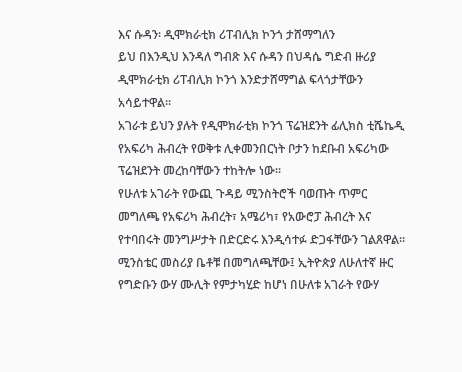እና ሱዳን፡ ዲሞክራቲክ ሪፐብሊክ ኮንጎ ታሸማግለን
ይህ በእንዲህ እንዳለ ግብጽ እና ሱዳን በህዳሴ ግድብ ዙሪያ ዲሞክራቲክ ሪፐብሊክ ኮንጎ እንድታሸማግል ፍላጎታቸውን አሳይተዋል።
አገራቱ ይህን ያሉት የዲሞክራቲክ ኮንጎ ፕሬዝደንት ፊሊክስ ቲሼኬዲ የአፍሪካ ሕብረት የወቅቱ ሊቀመንበርነት ቦታን ከደቡብ አፍሪካው ፕሬዝደንት መረከባቸውን ተከትሎ ነው።
የሁለቱ አገራት የውጪ ጉዳይ ሚንስትሮች ባወጡት ጥምር መግለጫ የአፍሪካ ሕብረት፣ አሜሪካ፣ የአውሮፓ ሕብረት እና የተባበሩት መንግሥታት በድርድሩ እንዲሳተፉ ድጋፋቸውን ገልጸዋል።
ሚንስቴር መስሪያ ቤቶቹ በመግለጫቸው፤ ኢትዮጵያ ለሁለተኛ ዙር የግድቡን ውሃ ሙሊት የምታካሂድ ከሆነ በሁለቱ አገራት የውሃ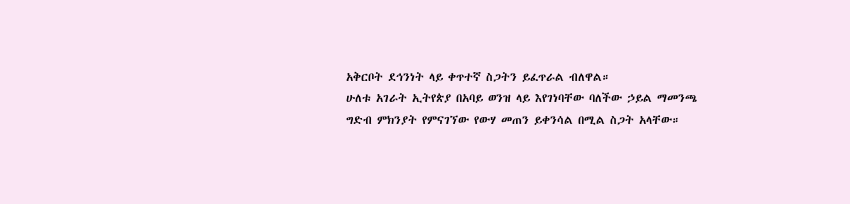አቅርቦት ደኅንነት ላይ ቀጥተኛ ስጋትን ይፈጥራል ብለዋል።
ሁለቱ አገራት ኢትየጵያ በአባይ ወንዝ ላይ እየገነባቸው ባለችው ኃይል ማመንጫ ግድብ ምክንያት የምናገኘው የውሃ መጠን ይቀንሳል በሚል ስጋት አላቸው።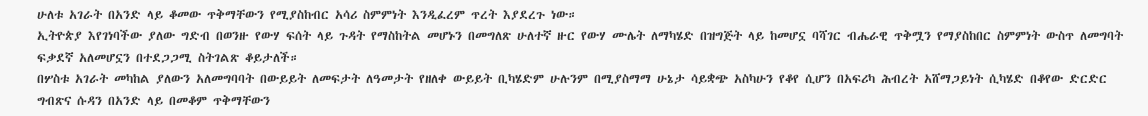ሁለቱ አገራት በአንድ ላይ ቆመው ጥቅማቸውን የሚያስከብር አሳሪ ስምምነት እንዲፈረም ጥረት እያደረጉ ነው።
ኢትዮጵያ እየገነባችው ያለው ግድብ በወንዙ የውሃ ፍሰት ላይ ጉዳት የማስከትል መሆኑን በመግለጽ ሁለተኛ ዙር የውሃ ሙሌት ለማካሄድ በዝግጅት ላይ ከመሆኗ ባሻገር ብሔራዊ ጥቅሟን የማያስከበር ስምምነት ውስጥ ለመግባት ፍቃደኛ አለመሆኗን በተደጋጋሚ ስትገልጽ ቆይታለች።
በሦስቱ አገራት መካከል ያለውን አለመግባባት በውይይት ለመፍታት ለዓመታት የዘለቀ ውይይት ቢካሄድም ሁሉንም በሚያስማማ ሁኔታ ሳይቋጭ አስካሁን የቆየ ሲሆን በአፍሪካ ሕብረት አሸማጋይነት ሲካሄድ በቆየው ድርድር ግብጽና ሱዳን በአንድ ላይ በመቆም ጥቅማቸውን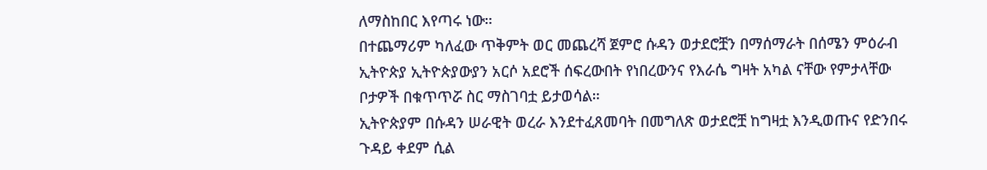ለማስከበር እየጣሩ ነው።
በተጨማሪም ካለፈው ጥቅምት ወር መጨረሻ ጀምሮ ሱዳን ወታደሮቿን በማሰማራት በሰሜን ምዕራብ ኢትዮጵያ ኢትዮጵያውያን አርሶ አደሮች ሰፍረውበት የነበረውንና የእራሴ ግዛት አካል ናቸው የምታላቸው ቦታዎች በቁጥጥሯ ስር ማስገባቷ ይታወሳል።
ኢትዮጵያም በሱዳን ሠራዊት ወረራ እንደተፈጸመባት በመግለጽ ወታደሮቿ ከግዛቷ እንዲወጡና የድንበሩ ጉዳይ ቀደም ሲል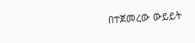በተጀመረው ውይይት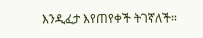እንዲፈታ እየጠየቀች ትገኛለች።